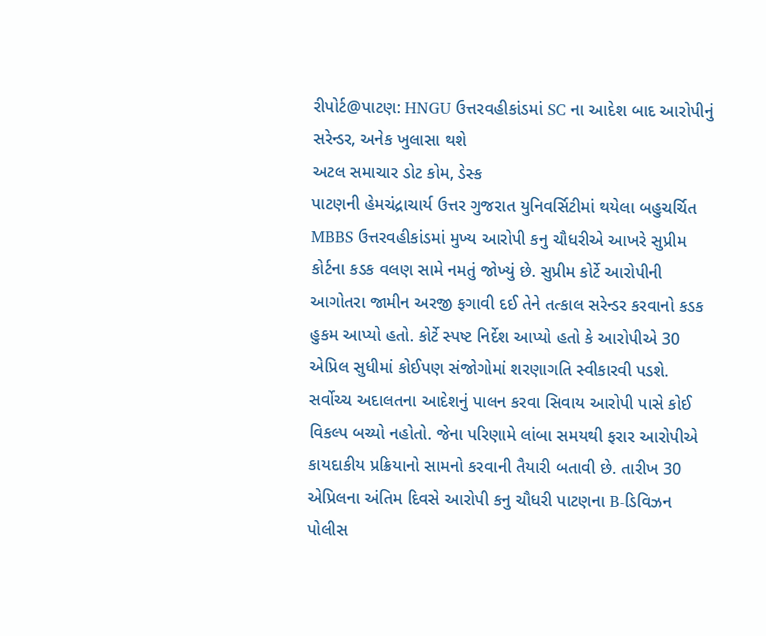રીપોર્ટ@પાટણ: HNGU ઉત્તરવહીકાંડમાં SC ના આદેશ બાદ આરોપીનું સરેન્ડર, અનેક ખુલાસા થશે
અટલ સમાચાર ડોટ કોમ, ડેસ્ક
પાટણની હેમચંદ્રાચાર્ય ઉત્તર ગુજરાત યુનિવર્સિટીમાં થયેલા બહુચર્ચિત MBBS ઉત્તરવહીકાંડમાં મુખ્ય આરોપી કનુ ચૌધરીએ આખરે સુપ્રીમ કોર્ટના કડક વલણ સામે નમતું જોખ્યું છે. સુપ્રીમ કોર્ટે આરોપીની આગોતરા જામીન અરજી ફગાવી દઈ તેને તત્કાલ સરેન્ડર કરવાનો કડક હુકમ આપ્યો હતો. કોર્ટે સ્પષ્ટ નિર્દેશ આપ્યો હતો કે આરોપીએ 30 એપ્રિલ સુધીમાં કોઈપણ સંજોગોમાં શરણાગતિ સ્વીકારવી પડશે. સર્વોચ્ચ અદાલતના આદેશનું પાલન કરવા સિવાય આરોપી પાસે કોઈ વિકલ્પ બચ્યો નહોતો. જેના પરિણામે લાંબા સમયથી ફરાર આરોપીએ કાયદાકીય પ્રક્રિયાનો સામનો કરવાની તૈયારી બતાવી છે. તારીખ 30 એપ્રિલના અંતિમ દિવસે આરોપી કનુ ચૌધરી પાટણના B-ડિવિઝન પોલીસ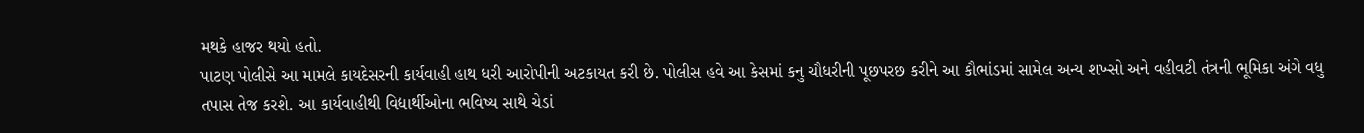મથકે હાજર થયો હતો.
પાટણ પોલીસે આ મામલે કાયદેસરની કાર્યવાહી હાથ ધરી આરોપીની અટકાયત કરી છે. પોલીસ હવે આ કેસમાં કનુ ચૌધરીની પૂછપરછ કરીને આ કૌભાંડમાં સામેલ અન્ય શખ્સો અને વહીવટી તંત્રની ભૂમિકા અંગે વધુ તપાસ તેજ કરશે. આ કાર્યવાહીથી વિદ્યાર્થીઓના ભવિષ્ય સાથે ચેડાં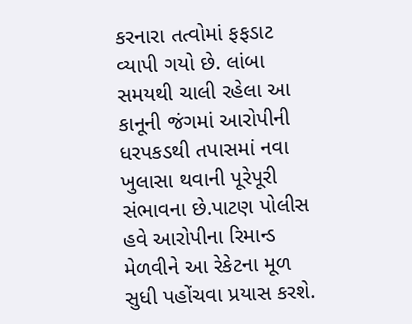કરનારા તત્વોમાં ફફડાટ વ્યાપી ગયો છે. લાંબા સમયથી ચાલી રહેલા આ કાનૂની જંગમાં આરોપીની ધરપકડથી તપાસમાં નવા ખુલાસા થવાની પૂરેપૂરી સંભાવના છે.પાટણ પોલીસ હવે આરોપીના રિમાન્ડ મેળવીને આ રેકેટના મૂળ સુધી પહોંચવા પ્રયાસ કરશે.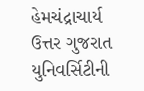હેમચંદ્રાચાર્ય ઉત્તર ગુજરાત યુનિવર્સિટીની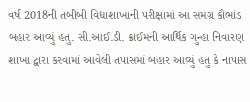વર્ષ 2018ની તબીબી વિદ્યાશાખાની પરીક્ષામાં આ સમગ્ર કૌભાંડ બહાર આવ્યું હતુ. સી.આઈ.ડી. ક્રાઈમની આર્થિક ગુન્હા નિવારણ શાખા દ્વારા કરવામાં આવેલી તપાસમાં બહાર આવ્યું હતુ કે નાપાસ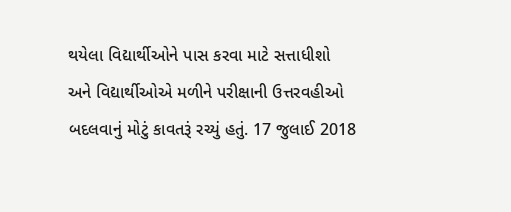થયેલા વિદ્યાર્થીઓને પાસ કરવા માટે સત્તાધીશો અને વિદ્યાર્થીઓએ મળીને પરીક્ષાની ઉત્તરવહીઓ બદલવાનું મોટું કાવતરૂં રચ્યું હતું. 17 જુલાઈ 2018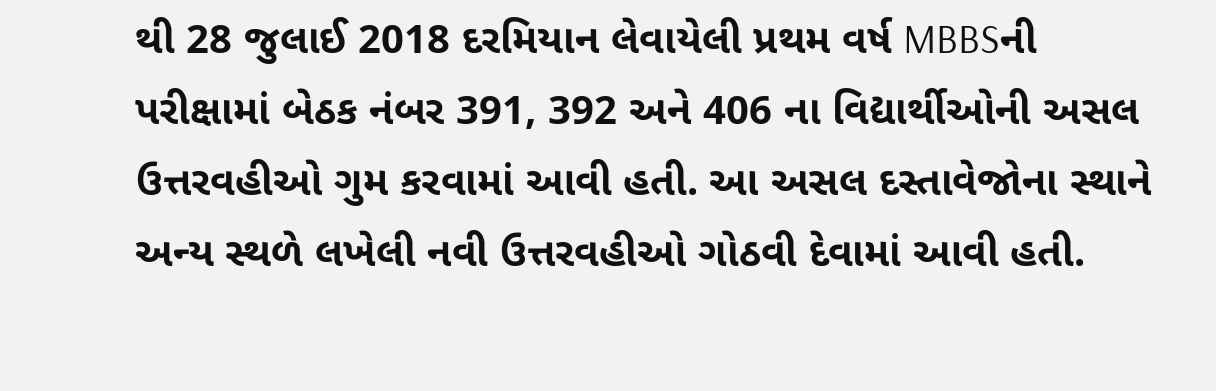થી 28 જુલાઈ 2018 દરમિયાન લેવાયેલી પ્રથમ વર્ષ MBBSની પરીક્ષામાં બેઠક નંબર 391, 392 અને 406 ના વિદ્યાર્થીઓની અસલ ઉત્તરવહીઓ ગુમ કરવામાં આવી હતી. આ અસલ દસ્તાવેજોના સ્થાને અન્ય સ્થળે લખેલી નવી ઉત્તરવહીઓ ગોઠવી દેવામાં આવી હતી.